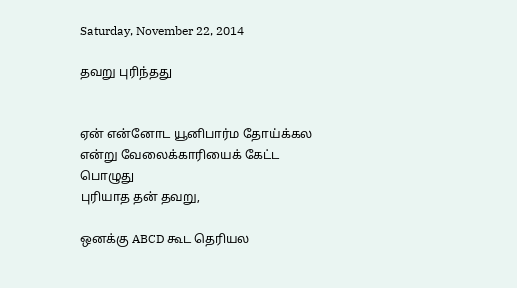Saturday, November 22, 2014

தவறு புரிந்தது


ஏன் என்னோட யூனிபார்ம தோய்க்கல
என்று வேலைக்காரியைக் கேட்ட பொழுது
புரியாத தன் தவறு,

ஒனக்கு ABCD கூட தெரியல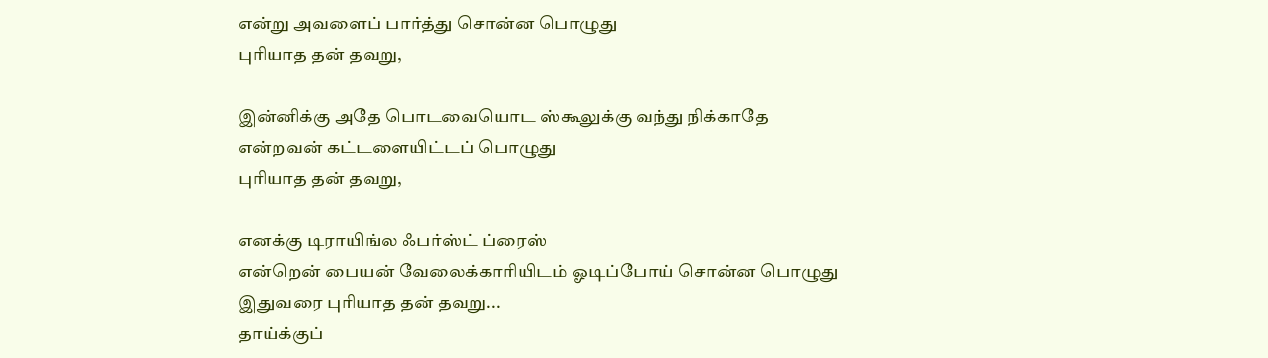என்று அவளைப் பார்த்து சொன்ன பொழுது
புரியாத தன் தவறு,

இன்னிக்கு அதே பொடவையொட ஸ்கூலுக்கு வந்து நிக்காதே
என்றவன் கட்டளையிட்டப் பொழுது
புரியாத தன் தவறு,

எனக்கு டிராயிங்ல ஃபர்ஸ்ட் ப்ரைஸ்
என்றென் பையன் வேலைக்காரியிடம் ஓடிப்போய் சொன்ன பொழுது
இதுவரை புரியாத தன் தவறு...
தாய்க்குப்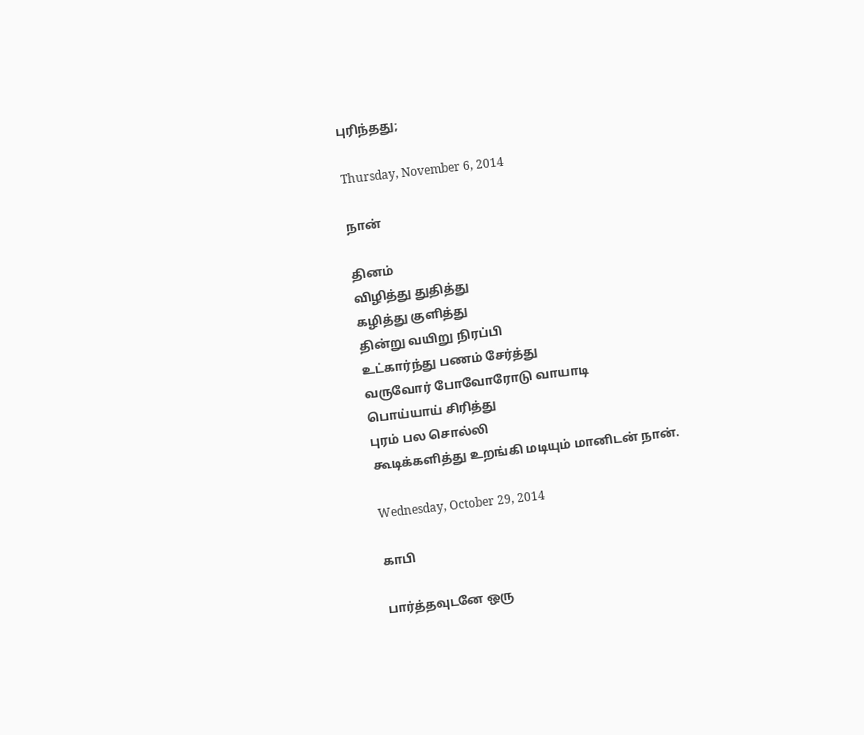புரிந்தது;

Thursday, November 6, 2014

நான்

தினம்
விழித்து துதித்து
கழித்து குளித்து
தின்று வயிறு நிரப்பி
உட்கார்ந்து பணம் சேர்த்து
வருவோர் போவோரோடு வாயாடி
பொய்யாய் சிரித்து
புரம் பல சொல்லி
கூடிக்களித்து உறங்கி மடியும் மானிடன் நான்.

Wednesday, October 29, 2014

காபி

பார்த்தவுடனே ஒரு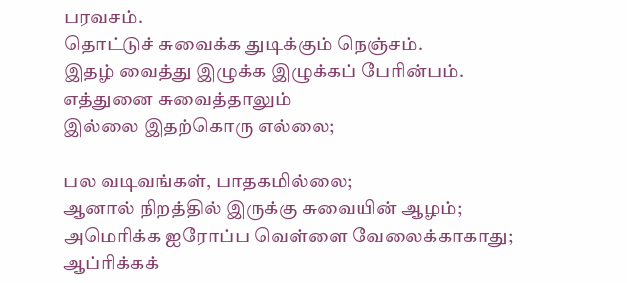பரவசம்.
தொட்டுச் சுவைக்க துடிக்கும் நெஞ்சம்.
இதழ் வைத்து இழுக்க இழுக்கப் பேரின்பம்.
எத்துனை சுவைத்தாலும்
இல்லை இதற்கொரு எல்லை;

பல வடிவங்கள், பாதகமில்லை;
ஆனால் நிறத்தில் இருக்கு சுவையின் ஆழம்;
அமெரிக்க ஐரோப்ப வெள்ளை வேலைக்காகாது;
ஆப்ரிக்கக்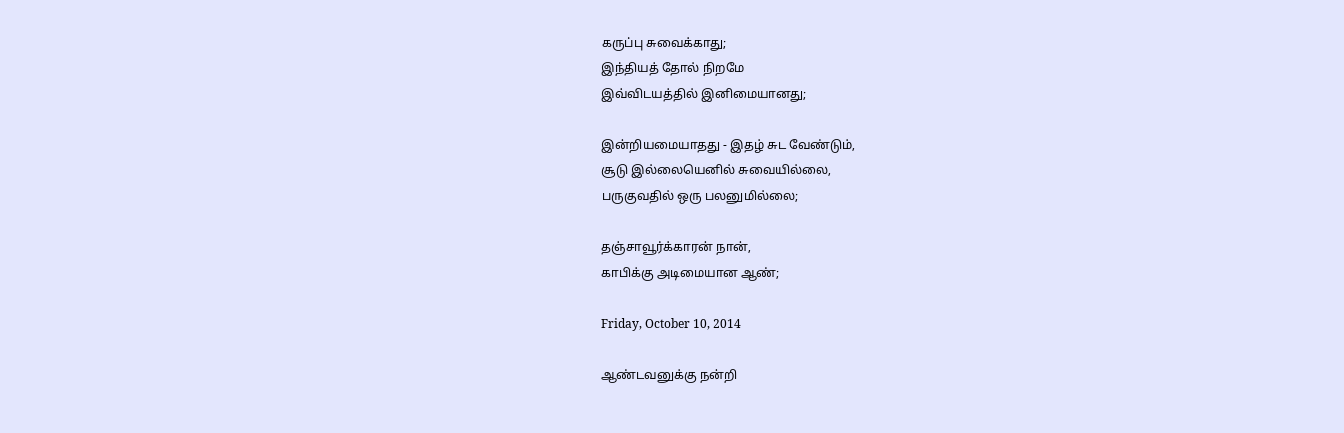கருப்பு சுவைக்காது;
இந்தியத் தோல் நிறமே
இவ்விடயத்தில் இனிமையானது;

இன்றியமையாதது - இதழ் சுட வேண்டும்,
சூடு இல்லையெனில் சுவையில்லை,
பருகுவதில் ஒரு பலனுமில்லை;

தஞ்சாவூர்க்காரன் நான்,
காபிக்கு அடிமையான ஆண்;

Friday, October 10, 2014

ஆண்டவனுக்கு நன்றி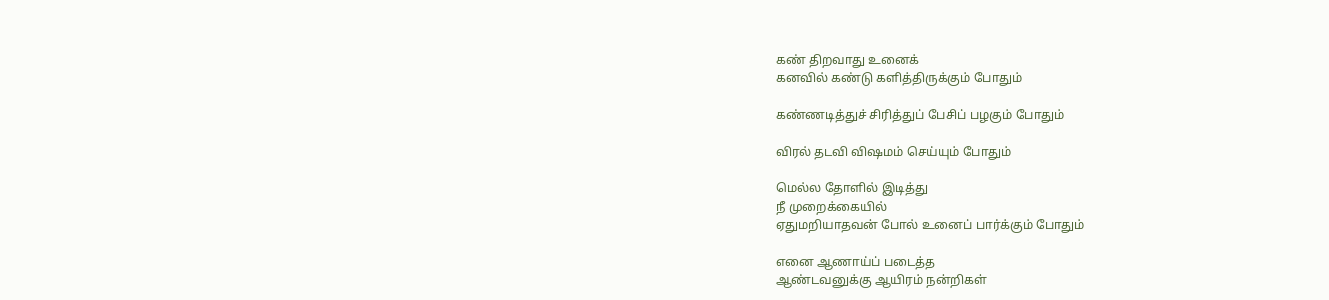கண் திறவாது உனைக்
கனவில் கண்டு களித்திருக்கும் போதும்

கண்ணடித்துச் சிரித்துப் பேசிப் பழகும் போதும்

விரல் தடவி விஷமம் செய்யும் போதும்

மெல்ல தோளில் இடித்து
நீ முறைக்கையில்
ஏதுமறியாதவன் போல் உனைப் பார்க்கும் போதும்

எனை ஆணாய்ப் படைத்த
ஆண்டவனுக்கு ஆயிரம் நன்றிகள்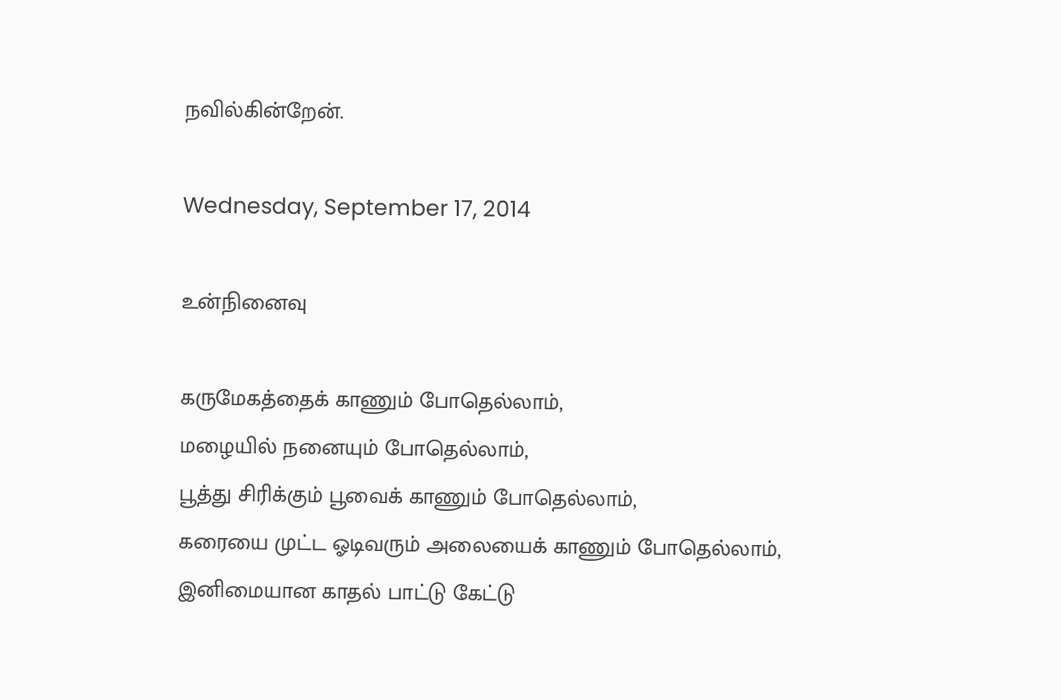நவில்கின்றேன்.

Wednesday, September 17, 2014

உன்நினைவு

கருமேகத்தைக் காணும் போதெல்லாம்,
மழையில் நனையும் போதெல்லாம்,
பூத்து சிரிக்கும் பூவைக் காணும் போதெல்லாம்,
கரையை முட்ட ஓடிவரும் அலையைக் காணும் போதெல்லாம்,
இனிமையான காதல் பாட்டு கேட்டு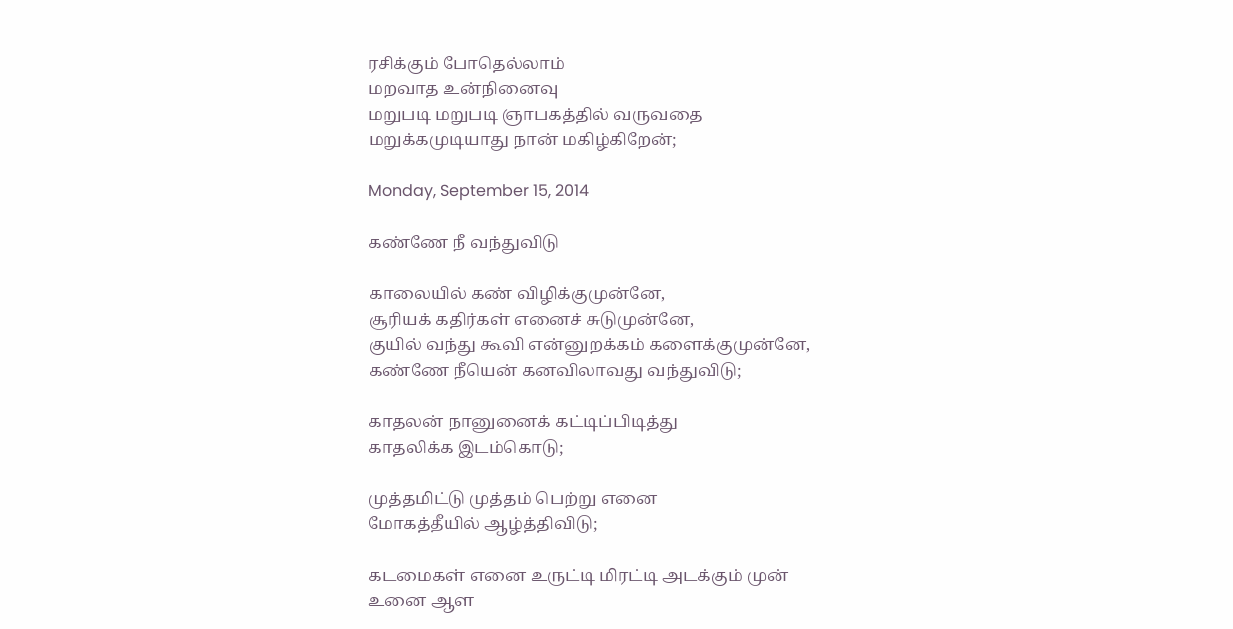ரசிக்கும் போதெல்லாம்
மறவாத உன்நினைவு
மறுபடி மறுபடி ஞாபகத்தில் வருவதை
மறுக்கமுடியாது நான் மகிழ்கிறேன்;

Monday, September 15, 2014

கண்ணே நீ வந்துவிடு

காலையில் கண் விழிக்குமுன்னே,
சூரியக் கதிர்கள் எனைச் சுடுமுன்னே,
குயில் வந்து கூவி என்னுறக்கம் களைக்குமுன்னே,
கண்ணே நீயென் கனவிலாவது வந்துவிடு;

காதலன் நானுனைக் கட்டிப்பிடித்து
காதலிக்க இடம்கொடு;

முத்தமிட்டு முத்தம் பெற்று எனை
மோகத்தீயில் ஆழ்த்திவிடு;

கடமைகள் எனை உருட்டி மிரட்டி அடக்கும் முன்
உனை ஆள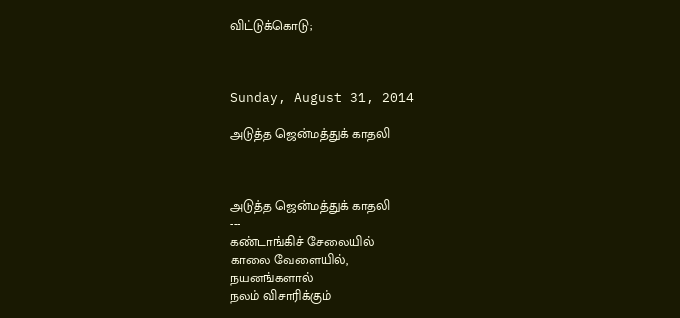விட்டுக்கொடு;



Sunday, August 31, 2014

அடுத்த ஜென்மத்துக் காதலி



அடுத்த ஜென்மத்துக் காதலி
---
கண்டாங்கிச் சேலையில்
காலை வேளையில்,
நயனங்களால்
நலம் விசாரிக்கும்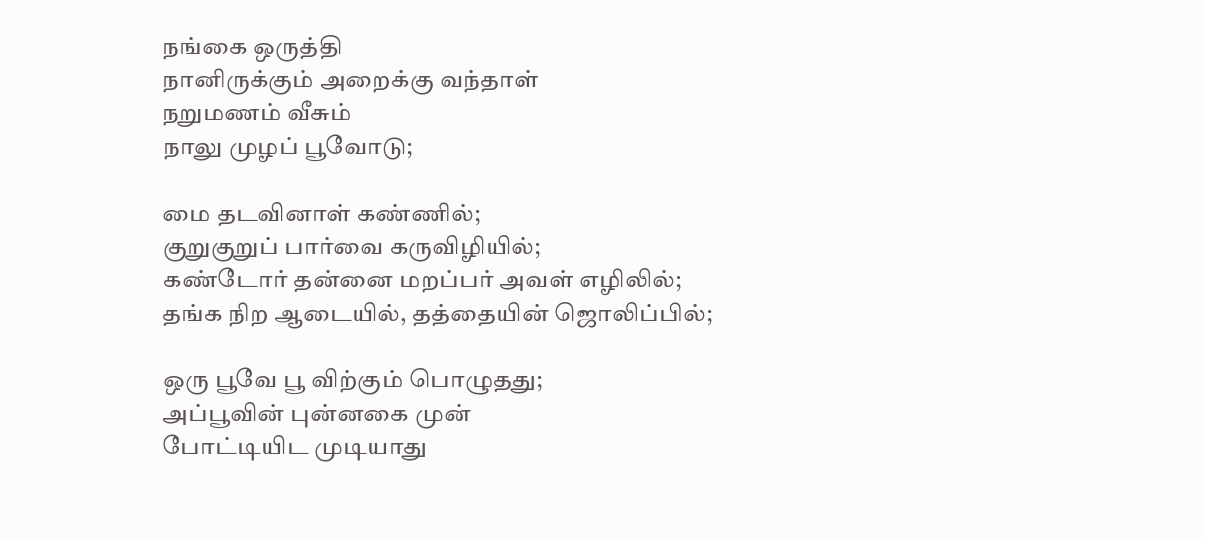நங்கை ஒருத்தி
நானிருக்கும் அறைக்கு வந்தாள்
நறுமணம் வீசும்
நாலு முழப் பூவோடு;

மை தடவினாள் கண்ணில்;
குறுகுறுப் பார்வை கருவிழியில்;
கண்டோர் தன்னை மறப்பர் அவள் எழிலில்;
தங்க நிற ஆடையில், தத்தையின் ஜொலிப்பில்;

ஒரு பூவே பூ விற்கும் பொழுதது;
அப்பூவின் புன்னகை முன்
போட்டியிட முடியாது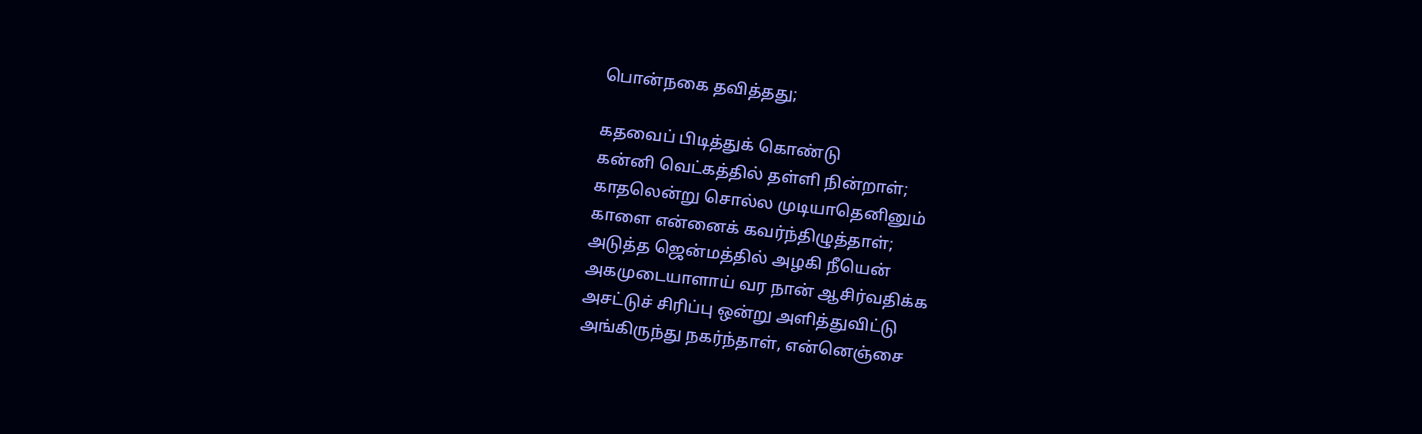பொன்நகை தவித்தது;

கதவைப் பிடித்துக் கொண்டு
கன்னி வெட்கத்தில் தள்ளி நின்றாள்;
காதலென்று சொல்ல முடியாதெனினும்
காளை என்னைக் கவர்ந்திழுத்தாள்;
அடுத்த ஜென்மத்தில் அழகி நீயென்
அகமுடையாளாய் வர நான் ஆசிர்வதிக்க
அசட்டுச் சிரிப்பு ஒன்று அளித்துவிட்டு
அங்கிருந்து நகர்ந்தாள், என்னெஞ்சை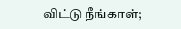விட்டு நீங்காள்;